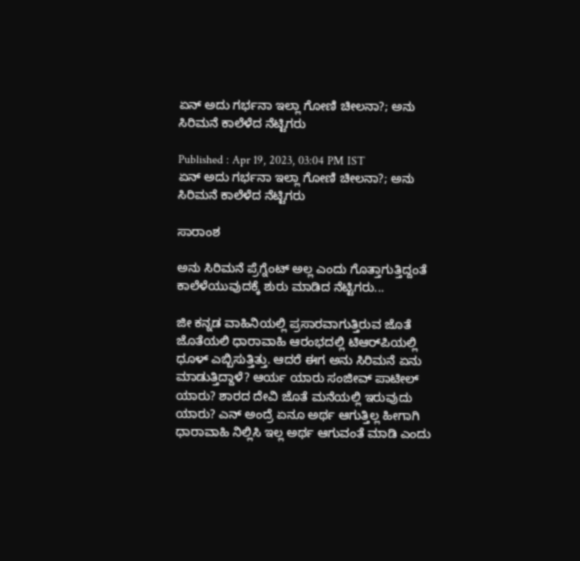ಏನ್ ಅದು ಗರ್ಭನಾ ಇಲ್ಲಾ ಗೋಣಿ ಚೀಲನಾ?; ಅನು ಸಿರಿಮನೆ ಕಾಲೆಳೆದ ನೆಟ್ಟಿಗರು

Published : Apr 19, 2023, 03:04 PM IST
ಏನ್ ಅದು ಗರ್ಭನಾ ಇಲ್ಲಾ ಗೋಣಿ ಚೀಲನಾ?; ಅನು ಸಿರಿಮನೆ ಕಾಲೆಳೆದ ನೆಟ್ಟಿಗರು

ಸಾರಾಂಶ

ಅನು ಸಿರಿಮನೆ ಪ್ರೆಗ್ನೆಂಟ್ ಅಲ್ಲ ಎಂದು ಗೊತ್ತಾಗುತ್ತಿದ್ದಂತೆ ಕಾಲೆಳೆಯುವುದಕ್ಕೆ ಶುರು ಮಾಡಿದ ನೆಟ್ಟಿಗರು...

ಜೀ ಕನ್ನಡ ವಾಹಿನಿಯಲ್ಲಿ ಪ್ರಸಾರವಾಗುತ್ತಿರುವ ಜೊತೆ ಜೊತೆಯಲಿ ಧಾರಾವಾಹಿ ಆರಂಭದಲ್ಲಿ ಟಿಆರ್‌ಪಿಯಲ್ಲಿ ಧೂಳ್ ಎಬ್ಬಿಸುತ್ತಿತ್ತು. ಆದರೆ ಈಗ ಅನು ಸಿರಿಮನೆ ಏನು ಮಾಡುತ್ತಿದ್ದಾಳೆ? ಆರ್ಯ ಯಾರು ಸಂಜೀವ್ ಪಾಟೀಲ್ ಯಾರು? ಶಾರದ ದೇವಿ ಜೊತೆ ಮನೆಯಲ್ಲಿ ಇರುವುದು ಯಾರು? ಎನ್ ಅಂದ್ರೆ ಏನೂ ಅರ್ಥ ಆಗುತ್ತಿಲ್ಲ ಹೀಗಾಗಿ ಧಾರಾವಾಹಿ ನಿಲ್ಲಿಸಿ ಇಲ್ಲ ಅರ್ಥ ಆಗುವಂತೆ ಮಾಡಿ ಎಂದು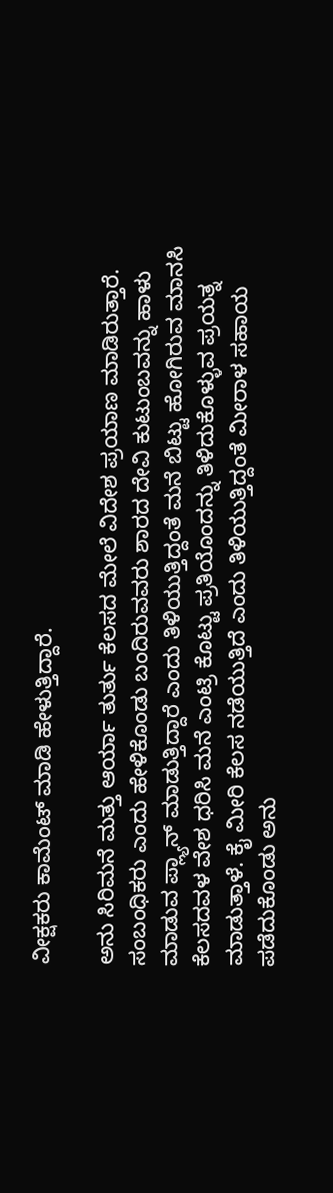ವೀಕ್ಷಕರು ಕಾಮೆಂಟ್ ಮಾಡಿ ಹೇಳುತ್ತಿದ್ದಾರೆ.

ಅನು ಸಿರಿಮನೆ ಮತ್ತು ಆರ್ಯಾ ತುರ್ತು ಕೆಲಸದ ಮೇಲೆ ವಿದೇಶ ಪ್ರಯಾಣ ಮಾಡಿರುತ್ತಾರೆ. ಸಂಬಂಧಿಕರು ಎಂದು ಹೇಳಿಕೊಂಡು ಬಂದಿರುವವರು ಶಾರದ ದೇವಿ ಕುಟುಂಬವನ್ನು ಹಾಳು ಮಾಡುವ ಪ್ಲ್ಯಾನ್ ಮಾಡುತ್ತಿದ್ದಾರೆ ಎಂದು ತಿಳಿಯುತ್ತಿದ್ದಂತೆ ಮನೆ ಬಿಟ್ಟು ಹೋಗಿರುವ ಮಾನಸಿ ಕೆಲಸದವಳ ವೇಶ ಧರಿಸಿ ಮನೆ ಎಂಟ್ರಿ ಕೊಟ್ಟು ಪ್ರತಿಯೊಂದನ್ನು ತಿಳಿದುಕೊಳ್ಳುವ ಪ್ರಯತ್ನ ಮಾಡುತ್ತಾಳೆ. ಕೈ ಮೀರಿ ಕೆಲಸ ನಡೆಯುತ್ತಿದೆ ಎಂದು ತಿಳಿಯುತ್ತಿದ್ದಂತೆ ಮೀರಾಳ ಸಹಾಯ ಪಡೆದುಕೊಂಡು ಅನು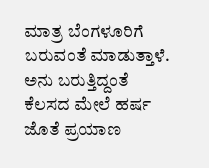ಮಾತ್ರ ಬೆಂಗಳೂರಿಗೆ ಬರುವಂತೆ ಮಾಡುತ್ತಾಳೆ. ಅನು ಬರುತ್ತಿದ್ದಂತೆ ಕೆಲಸದ ಮೇಲೆ ಹರ್ಷ ಜೊತೆ ಪ್ರಯಾಣ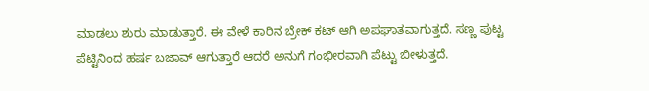ಮಾಡಲು ಶುರು ಮಾಡುತ್ತಾರೆ. ಈ ವೇಳೆ ಕಾರಿನ ಬ್ರೇಕ್ ಕಟ್ ಆಗಿ ಅಪಘಾತವಾಗುತ್ತದೆ. ಸಣ್ಣ ಪುಟ್ಟ ಪೆಟ್ಟಿನಿಂದ ಹರ್ಷ ಬಜಾವ್ ಆಗುತ್ತಾರೆ ಆದರೆ ಅನುಗೆ ಗಂಭೀರವಾಗಿ ಪೆಟ್ಟು ಬೀಳುತ್ತದೆ.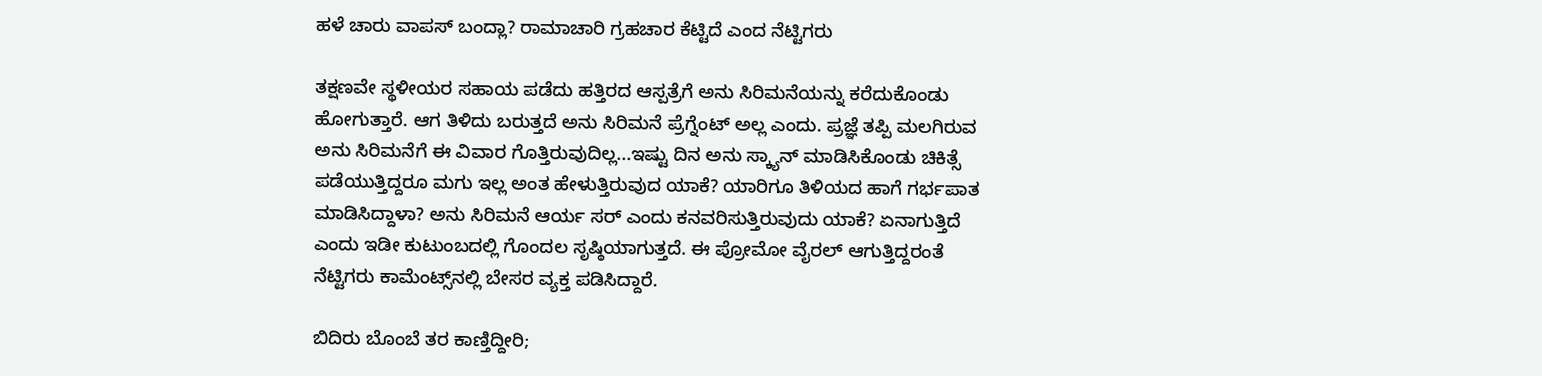ಹಳೆ ಚಾರು ವಾಪಸ್ ಬಂದ್ಲಾ? ರಾಮಾಚಾರಿ ಗ್ರಹಚಾರ ಕೆಟ್ಟಿದೆ ಎಂದ ನೆಟ್ಟಿಗರು

ತಕ್ಷಣವೇ ಸ್ಥಳೀಯರ ಸಹಾಯ ಪಡೆದು ಹತ್ತಿರದ ಆಸ್ಪತ್ರೆಗೆ ಅನು ಸಿರಿಮನೆಯನ್ನು ಕರೆದುಕೊಂಡು ಹೋಗುತ್ತಾರೆ. ಆಗ ತಿಳಿದು ಬರುತ್ತದೆ ಅನು ಸಿರಿಮನೆ ಪ್ರೆಗ್ನೆಂಟ್ ಅಲ್ಲ ಎಂದು. ಪ್ರಜ್ಞೆ ತಪ್ಪಿ ಮಲಗಿರುವ ಅನು ಸಿರಿಮನೆಗೆ ಈ ವಿವಾರ ಗೊತ್ತಿರುವುದಿಲ್ಲ...ಇಷ್ಟು ದಿನ ಅನು ಸ್ಕ್ಯಾನ್ ಮಾಡಿಸಿಕೊಂಡು ಚಿಕಿತ್ಸೆ ಪಡೆಯುತ್ತಿದ್ದರೂ ಮಗು ಇಲ್ಲ ಅಂತ ಹೇಳುತ್ತಿರುವುದ ಯಾಕೆ? ಯಾರಿಗೂ ತಿಳಿಯದ ಹಾಗೆ ಗರ್ಭಪಾತ ಮಾಡಿಸಿದ್ದಾಳಾ? ಅನು ಸಿರಿಮನೆ ಆರ್ಯ ಸರ್ ಎಂದು ಕನವರಿಸುತ್ತಿರುವುದು ಯಾಕೆ? ಏನಾಗುತ್ತಿದೆ ಎಂದು ಇಡೀ ಕುಟುಂಬದಲ್ಲಿ ಗೊಂದಲ ಸೃಷ್ಠಿಯಾಗುತ್ತದೆ. ಈ ಪ್ರೋಮೋ ವೈರಲ್ ಆಗುತ್ತಿದ್ದರಂತೆ ನೆಟ್ಟಿಗರು ಕಾಮೆಂಟ್ಸ್‌ನಲ್ಲಿ ಬೇಸರ ವ್ಯಕ್ತ ಪಡಿಸಿದ್ದಾರೆ.

ಬಿದಿರು ಬೊಂಬೆ ತರ ಕಾಣ್ತಿದ್ದೀರಿ;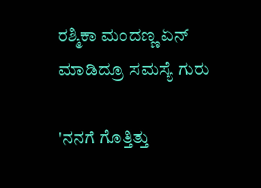ರಶ್ಮಿಕಾ ಮಂದಣ್ಣ ಏನ್ ಮಾಡಿದ್ರೂ ಸಮಸ್ಯೆ ಗುರು

'ನನಗೆ ಗೊತ್ತಿತ್ತು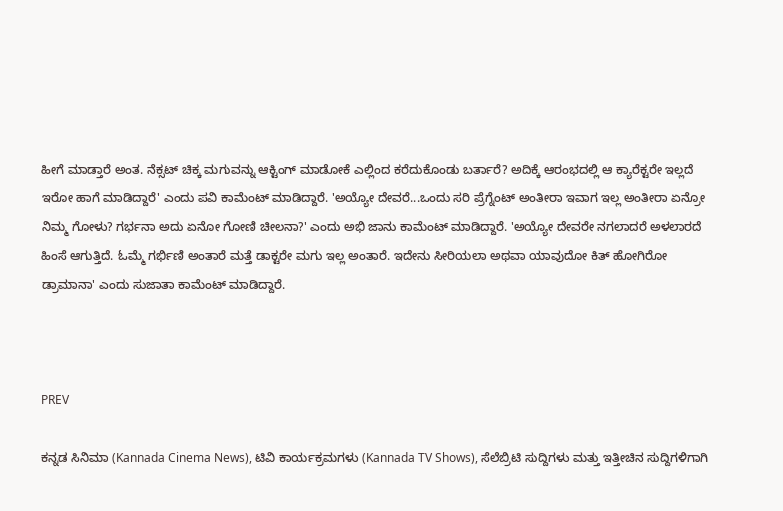ಹೀಗೆ ಮಾಡ್ತಾರೆ ಅಂತ. ನೆಕ್ಸಟ್‌ ಚಿಕ್ಕ ಮಗುವನ್ನು ಆಕ್ಟಿಂಗ್ ಮಾಡೋಕೆ ಎಲ್ಲಿಂದ ಕರೆದುಕೊಂಡು ಬರ್ತಾರೆ? ಅದಿಕ್ಕೆ ಆರಂಭದಲ್ಲಿ ಆ ಕ್ಯಾರೆಕ್ಟರೇ ಇಲ್ಲದೆ ಇರೋ ಹಾಗೆ ಮಾಡಿದ್ದಾರೆ' ಎಂದು ಪವಿ ಕಾಮೆಂಟ್ ಮಾಡಿದ್ದಾರೆ. 'ಅಯ್ಯೋ ದೇವರೆ...ಒಂದು ಸರಿ ಪ್ರೆಗ್ನೆಂಟ್ ಅಂತೀರಾ ಇವಾಗ ಇಲ್ಲ ಅಂತೀರಾ ಏನ್ರೋ ನಿಮ್ಮ ಗೋಳು? ಗರ್ಭನಾ ಅದು ಏನೋ ಗೋಣಿ ಚೀಲನಾ?' ಎಂದು ಅಭಿ ಜಾನು ಕಾಮೆಂಟ್ ಮಾಡಿದ್ದಾರೆ. 'ಅಯ್ಯೋ ದೇವರೇ ನಗಲಾದರೆ ಅಳಲಾರದೆ ಹಿಂಸೆ ಆಗುತ್ತಿದೆ. ಓಮ್ಮೆ ಗರ್ಭಿಣಿ ಅಂತಾರೆ ಮತ್ತೆ ಡಾಕ್ಟರೇ ಮಗು ಇಲ್ಲ ಅಂತಾರೆ. ಇದೇನು ಸೀರಿಯಲಾ ಅಥವಾ ಯಾವುದೋ ಕಿತ್ ಹೋಗಿರೋ ಡ್ರಾಮಾನಾ' ಎಂದು ಸುಜಾತಾ ಕಾಮೆಂಟ್ ಮಾಡಿದ್ದಾರೆ.



PREV

ಕನ್ನಡ ಸಿನಿಮಾ (Kannada Cinema News), ಟಿವಿ ಕಾರ್ಯಕ್ರಮಗಳು (Kannada TV Shows), ಸೆಲೆಬ್ರಿಟಿ ಸುದ್ದಿಗಳು ಮತ್ತು ಇತ್ತೀಚಿನ ಸುದ್ದಿಗಳಿಗಾಗಿ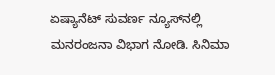ಏಷ್ಯಾನೆಟ್ ಸುವರ್ಣ ನ್ಯೂಸ್‌ನಲ್ಲಿ ಮನರಂಜನಾ ವಿಭಾಗ ನೋಡಿ. ಸಿನಿಮಾ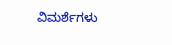ವಿಮರ್ಶೆಗಳು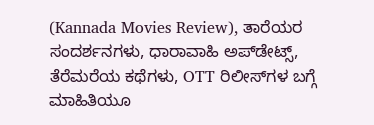(Kannada Movies Review), ತಾರೆಯರ ಸಂದರ್ಶನಗಳು, ಧಾರಾವಾಹಿ ಅಪ್‌ಡೇಟ್ಸ್‌, ತೆರೆಮರೆಯ ಕಥೆಗಳು, OTT ರಿಲೀಸ್‌ಗಳ ಬಗ್ಗೆ ಮಾಹಿತಿಯೂ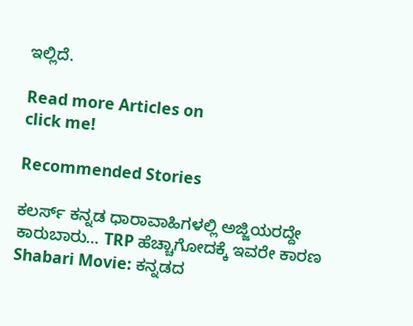ಇಲ್ಲಿದೆ.

Read more Articles on
click me!

Recommended Stories

ಕಲರ್ಸ್ ಕನ್ನಡ ಧಾರಾವಾಹಿಗಳಲ್ಲಿ ಅಜ್ಜಿಯರದ್ದೇ ಕಾರುಬಾರು… TRP ಹೆಚ್ಚಾಗೋದಕ್ಕೆ ಇವರೇ ಕಾರಣ
Shabari Movie: ಕನ್ನಡದ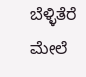ಬೆಳ್ಳಿತೆರೆ ಮೇಲೆ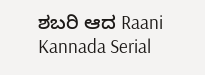ಶಬರಿ ಆದ Raani Kannada Serial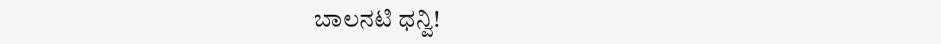ಬಾಲನಟಿ ಧನ್ವಿ!